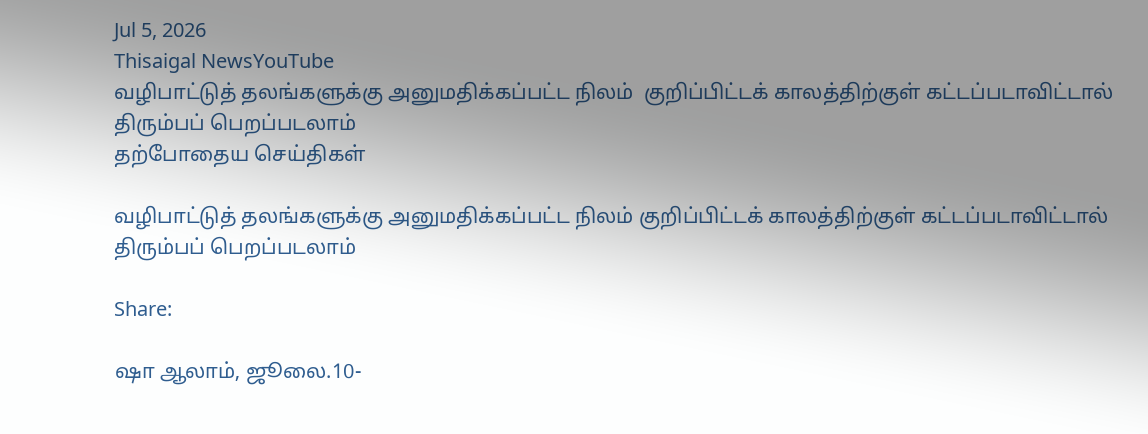Jul 5, 2026
Thisaigal NewsYouTube
வழிபாட்டுத் தலங்களுக்கு அனுமதிக்கப்பட்ட நிலம்  குறிப்பிட்டக் காலத்திற்குள் கட்டப்படாவிட்டால் திரும்பப் பெறப்படலாம்
தற்போதைய செய்திகள்

வழிபாட்டுத் தலங்களுக்கு அனுமதிக்கப்பட்ட நிலம் குறிப்பிட்டக் காலத்திற்குள் கட்டப்படாவிட்டால் திரும்பப் பெறப்படலாம்

Share:

ஷா ஆலாம், ஜூலை.10-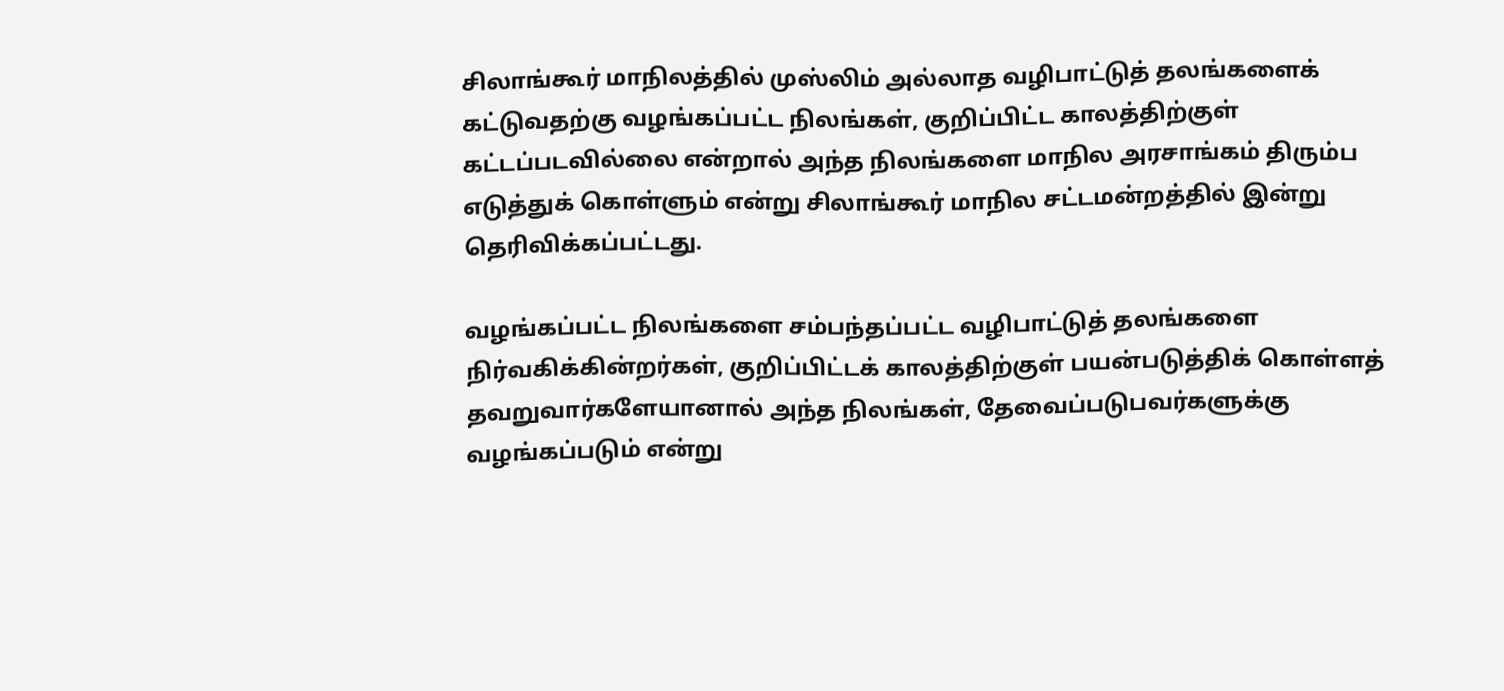சிலாங்கூர் மாநிலத்தில் முஸ்லிம் அல்லாத வழிபாட்டுத் தலங்களைக் கட்டுவதற்கு வழங்கப்பட்ட நிலங்கள், குறிப்பிட்ட காலத்திற்குள் கட்டப்படவில்லை என்றால் அந்த நிலங்களை மாநில அரசாங்கம் திரும்ப எடுத்துக் கொள்ளும் என்று சிலாங்கூர் மாநில சட்டமன்றத்தில் இன்று தெரிவிக்கப்பட்டது.

வழங்கப்பட்ட நிலங்களை சம்பந்தப்பட்ட வழிபாட்டுத் தலங்களை நிர்வகிக்கின்றர்கள், குறிப்பிட்டக் காலத்திற்குள் பயன்படுத்திக் கொள்ளத் தவறுவார்களேயானால் அந்த நிலங்கள், தேவைப்படுபவர்களுக்கு வழங்கப்படும் என்று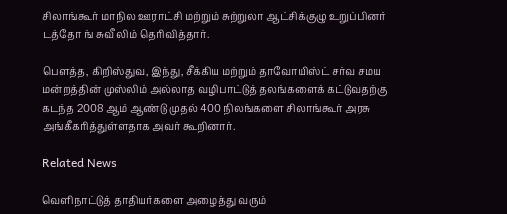சிலாங்கூர் மாநில ஊராட்சி மற்றும் சுற்றுலா ஆட்சிக்குழு உறுப்பினர் டத்தோ ங் சுவீ லிம் தெரிவித்தார்.

பௌத்த, கிறிஸ்துவ, இந்து, சீக்கிய மற்றும் தாவோயிஸ்ட் சர்வ சமய மன்றத்தின் முஸ்லிம் அல்லாத வழிபாட்டுத் தலங்களைக் கட்டுவதற்கு கடந்த 2008 ஆம் ஆண்டு முதல் 400 நிலங்களை சிலாங்கூர் அரசு அங்கீகரித்துள்ளதாக அவர் கூறினார்.

Related News

வெளிநாட்டுத் தாதியர்களை அழைத்து வரும்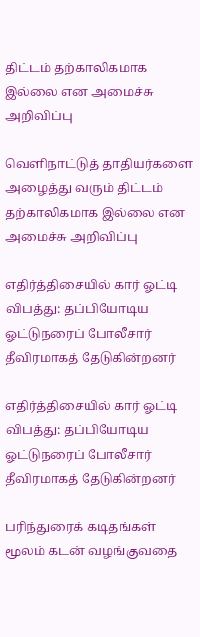திட்டம் தற்காலிகமாக இல்லை என அமைச்சு அறிவிப்பு

வெளிநாட்டுத் தாதியர்களை அழைத்து வரும் திட்டம் தற்காலிகமாக இல்லை என அமைச்சு அறிவிப்பு

எதிர்த்திசையில் கார் ஓட்டி விபத்து: தப்பியோடிய ஓட்டுநரைப் போலீசார் தீவிரமாகத் தேடுகின்றனர்

எதிர்த்திசையில் கார் ஓட்டி விபத்து: தப்பியோடிய ஓட்டுநரைப் போலீசார் தீவிரமாகத் தேடுகின்றனர்

பரிந்துரைக் கடிதங்கள் மூலம் கடன் வழங்குவதை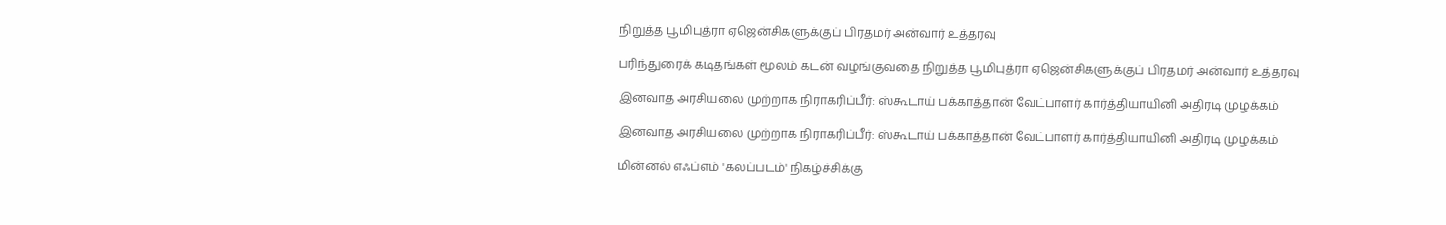நிறுத்த பூமிபுத்ரா ஏஜென்சிகளுக்குப் பிரதமர் அன்வார் உத்தரவு

பரிந்துரைக் கடிதங்கள் மூலம் கடன் வழங்குவதை நிறுத்த பூமிபுத்ரா ஏஜென்சிகளுக்குப் பிரதமர் அன்வார் உத்தரவு

இனவாத அரசியலை முற்றாக நிராகரிப்பீர்: ஸ்கூடாய் பக்காத்தான் வேட்பாளர் கார்த்தியாயினி அதிரடி முழக்கம்

இனவாத அரசியலை முற்றாக நிராகரிப்பீர்: ஸ்கூடாய் பக்காத்தான் வேட்பாளர் கார்த்தியாயினி அதிரடி முழக்கம்

மின்னல் எஃப்எம் 'கலப்படம்' நிகழ்ச்சிக்கு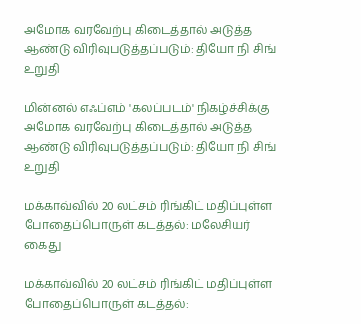அமோக வரவேற்பு கிடைத்தால் அடுத்த ஆண்டு விரிவுபடுத்தப்படும்: தியோ நி சிங் உறுதி

மின்னல் எஃப்எம் 'கலப்படம்' நிகழ்ச்சிக்கு அமோக வரவேற்பு கிடைத்தால் அடுத்த ஆண்டு விரிவுபடுத்தப்படும்: தியோ நி சிங் உறுதி

மக்காவ்வில் 20 லட்சம் ரிங்கிட் மதிப்புள்ள போதைப்பொருள் கடத்தல்: மலேசியர் கைது

மக்காவ்வில் 20 லட்சம் ரிங்கிட் மதிப்புள்ள போதைப்பொருள் கடத்தல்: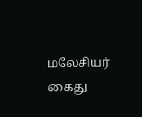மலேசியர் கைது